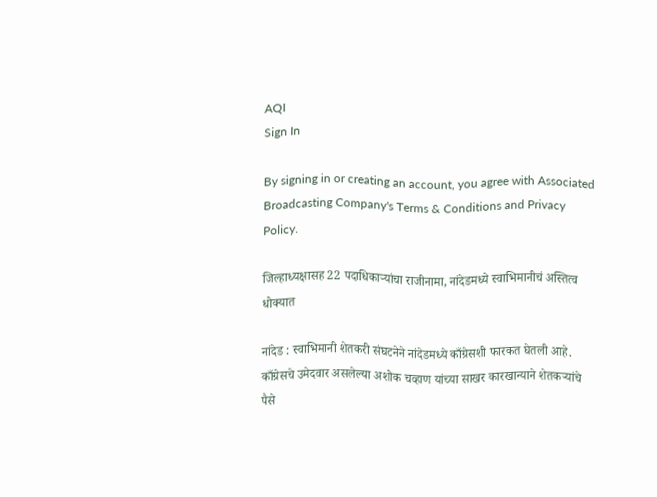AQI
Sign In

By signing in or creating an account, you agree with Associated Broadcasting Company's Terms & Conditions and Privacy Policy.

जिल्हाध्यक्षासह 22 पदाधिकाऱ्यांचा राजीनामा, नांदेडमध्ये स्वाभिमानीचं अस्तित्व धोक्यात

नांदेड : स्वाभिमानी शेतकरी संघटनेने नांदेडमध्ये काँग्रेसशी फारकत घेतली आहे. काँग्रेसचे उमेदवार असलेल्या अशोक चव्हाण यांच्या साखर कारखान्याने शेतकऱ्यांचे पैसे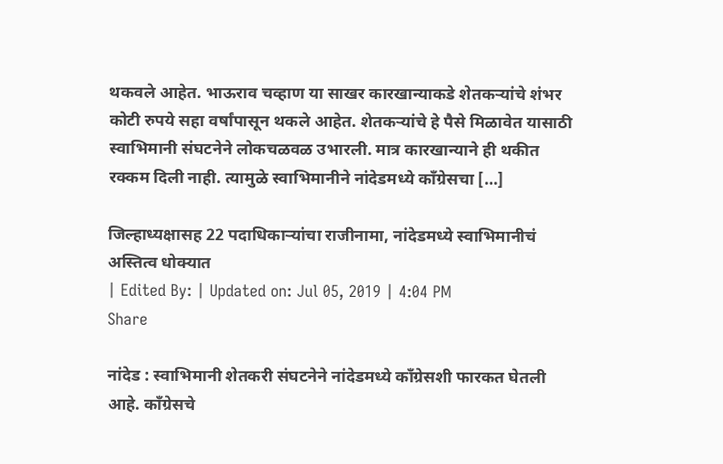थकवले आहेत. भाऊराव चव्हाण या साखर कारखान्याकडे शेतकऱ्यांचे शंभर कोटी रुपये सहा वर्षांपासून थकले आहेत. शेतकऱ्यांचे हे पैसे मिळावेत यासाठी स्वाभिमानी संघटनेने लोकचळवळ उभारली. मात्र कारखान्याने ही थकीत रक्कम दिली नाही. त्यामुळे स्वाभिमानीने नांदेडमध्ये काँग्रेसचा […]

जिल्हाध्यक्षासह 22 पदाधिकाऱ्यांचा राजीनामा, नांदेडमध्ये स्वाभिमानीचं अस्तित्व धोक्यात
| Edited By: | Updated on: Jul 05, 2019 | 4:04 PM
Share

नांदेड : स्वाभिमानी शेतकरी संघटनेने नांदेडमध्ये काँग्रेसशी फारकत घेतली आहे. काँग्रेसचे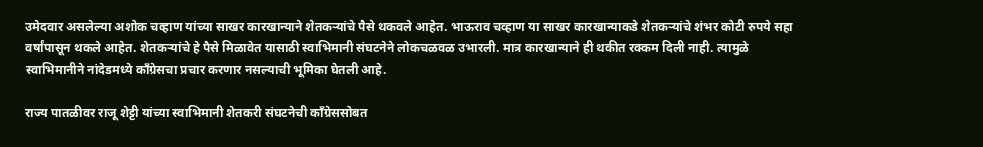उमेदवार असलेल्या अशोक चव्हाण यांच्या साखर कारखान्याने शेतकऱ्यांचे पैसे थकवले आहेत. भाऊराव चव्हाण या साखर कारखान्याकडे शेतकऱ्यांचे शंभर कोटी रुपये सहा वर्षांपासून थकले आहेत. शेतकऱ्यांचे हे पैसे मिळावेत यासाठी स्वाभिमानी संघटनेने लोकचळवळ उभारली. मात्र कारखान्याने ही थकीत रक्कम दिली नाही. त्यामुळे स्वाभिमानीने नांदेडमध्ये काँग्रेसचा प्रचार करणार नसल्याची भूमिका घेतली आहे.

राज्य पातळीवर राजू शेट्टी यांच्या स्वाभिमानी शेतकरी संघटनेची काँग्रेससोबत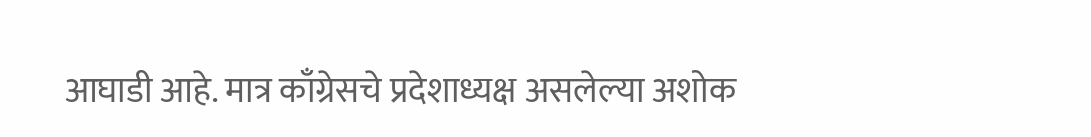आघाडी आहे. मात्र काँग्रेसचे प्रदेशाध्यक्ष असलेल्या अशोक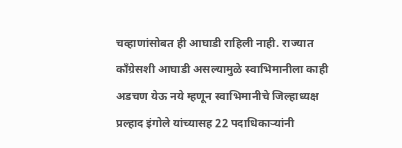चव्हाणांसोबत ही आघाडी राहिली नाही. राज्यात काँग्रेसशी आघाडी असल्यामुळे स्वाभिमानीला काही अडचण येऊ नये म्हणून स्वाभिमानीचे जिल्हाध्यक्ष प्रल्हाद इंगोले यांच्यासह 22 पदाधिकाऱ्यांनी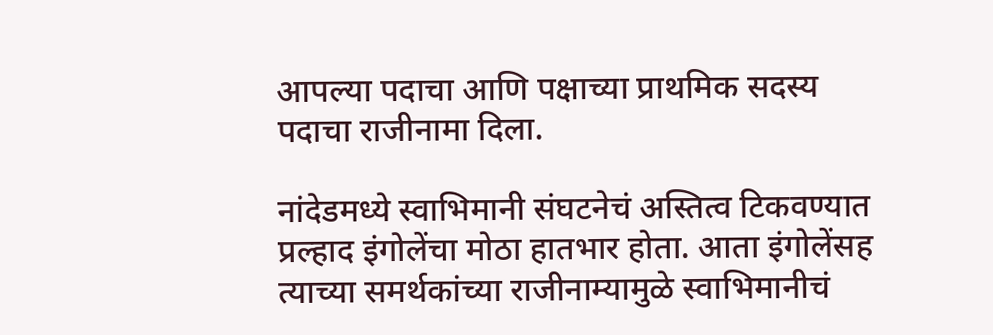आपल्या पदाचा आणि पक्षाच्या प्राथमिक सदस्य पदाचा राजीनामा दिला.

नांदेडमध्ये स्वाभिमानी संघटनेचं अस्तित्व टिकवण्यात प्रल्हाद इंगोलेंचा मोठा हातभार होता. आता इंगोलेंसह त्याच्या समर्थकांच्या राजीनाम्यामुळे स्वाभिमानीचं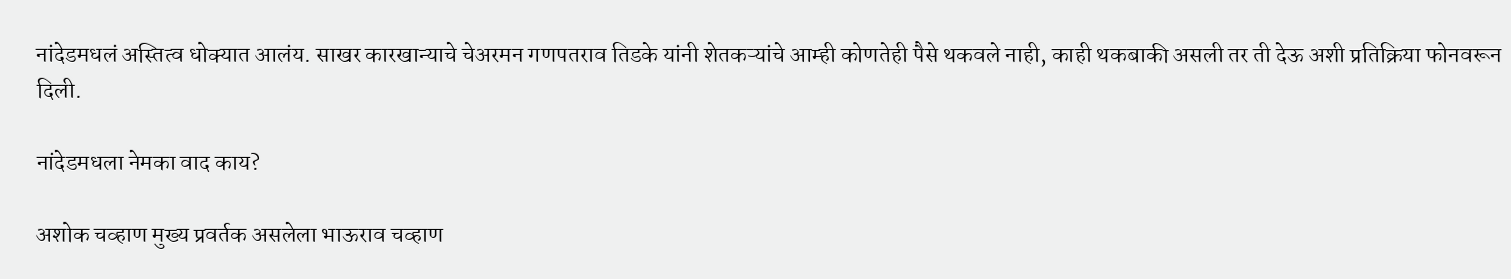नांदेडमधलं अस्तित्व धोक्यात आलंय. साखर कारखान्याचे चेअरमन गणपतराव तिडके यांनी शेतकऱ्यांचे आम्ही कोणतेही पैसे थकवले नाही, काही थकबाकी असली तर ती देऊ अशी प्रतिक्रिया फोनवरून दिली.

नांदेडमधला नेमका वाद काय?

अशोक चव्हाण मुख्य प्रवर्तक असलेला भाऊराव चव्हाण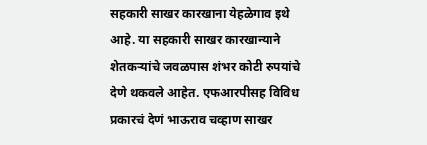सहकारी साखर कारखाना येहळेगाव इथे आहे. या सहकारी साखर कारखान्याने शेतकऱ्यांचे जवळपास शंभर कोटी रुपयांचे देणे थकवले आहेत. एफआरपीसह विविध प्रकारचं देणं भाऊराव चव्हाण साखर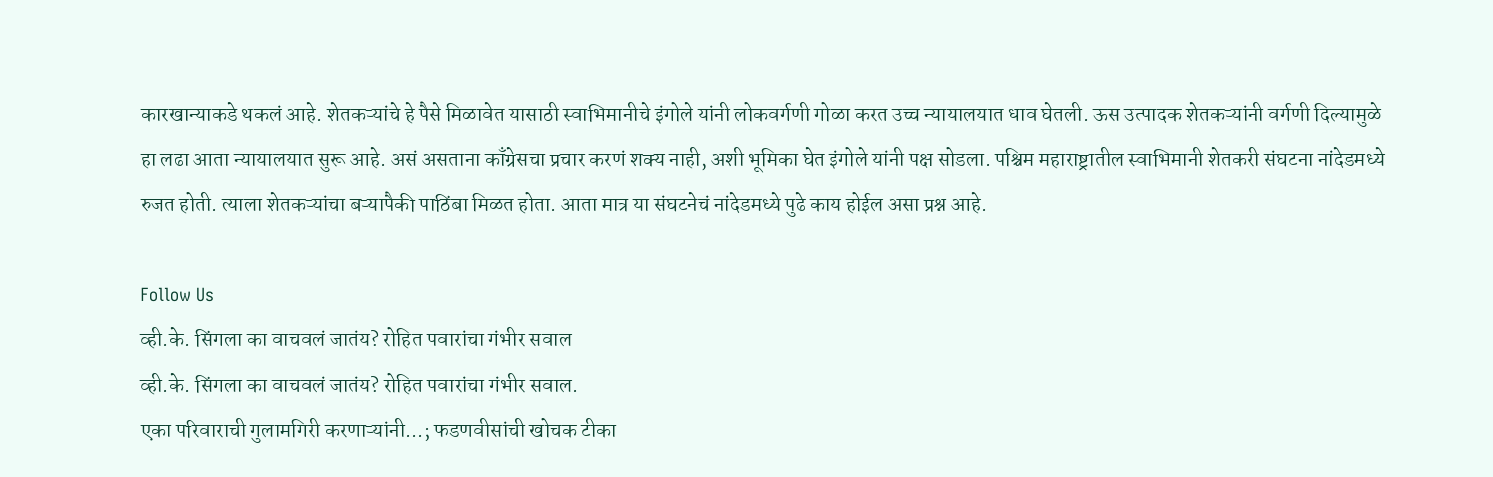कारखान्याकडे थकलं आहे. शेतकऱ्यांचे हे पैसे मिळावेत यासाठी स्वाभिमानीचे इंगोले यांनी लोकवर्गणी गोळा करत उच्च न्यायालयात धाव घेतली. ऊस उत्पादक शेतकऱ्यांनी वर्गणी दिल्यामुळे हा लढा आता न्यायालयात सुरू आहे. असं असताना काँग्रेसचा प्रचार करणं शक्य नाही, अशी भूमिका घेत इंगोले यांनी पक्ष सोडला. पश्चिम महाराष्ट्रातील स्वाभिमानी शेतकरी संघटना नांदेडमध्ये रुजत होती. त्याला शेतकऱ्यांचा बऱ्यापैकी पाठिंबा मिळत होता. आता मात्र या संघटनेचं नांदेडमध्ये पुढे काय होईल असा प्रश्न आहे.

Follow Us
व्ही.के. सिंगला का वाचवलं जातंय? रोहित पवारांचा गंभीर सवाल
व्ही.के. सिंगला का वाचवलं जातंय? रोहित पवारांचा गंभीर सवाल.
एका परिवाराची गुलामगिरी करणाऱ्यांनी...; फडणवीसांची खोचक टीका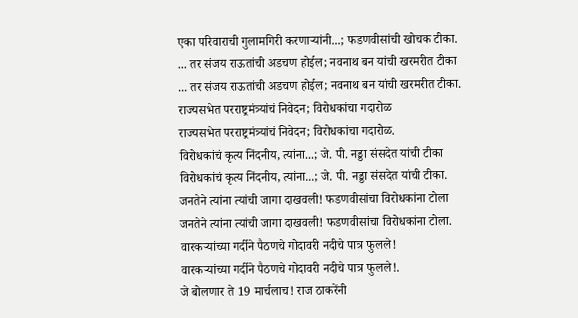एका परिवाराची गुलामगिरी करणाऱ्यांनी...; फडणवीसांची खोचक टीका.
... तर संजय राऊतांची अडचण होईल; नवनाथ बन यांची खरमरीत टीका
... तर संजय राऊतांची अडचण होईल; नवनाथ बन यांची खरमरीत टीका.
राज्यसभेत परराष्ट्रमंत्र्यांचं निवेदन; विरोधकांचा गदारोळ
राज्यसभेत परराष्ट्रमंत्र्यांचं निवेदन; विरोधकांचा गदारोळ.
विरोधकांचं कृत्य निंदनीय, त्यांना...; जे. पी. नड्डा संसदेत यांची टीका
विरोधकांचं कृत्य निंदनीय, त्यांना...; जे. पी. नड्डा संसदेत यांची टीका.
जनतेने त्यांना त्यांची जागा दाखवली! फडणवीसांचा विरोधकांना टोला
जनतेने त्यांना त्यांची जागा दाखवली! फडणवीसांचा विरोधकांना टोला.
वारकऱ्यांच्या गर्दीने पैठणचे गोदावरी नदीचे पात्र फुलले!
वारकऱ्यांच्या गर्दीने पैठणचे गोदावरी नदीचे पात्र फुलले!.
जे बोलणार ते 19 मार्चलाच! राज ठाकरेंनी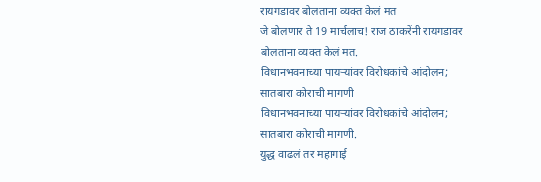रायगडावर बोलताना व्यक्त केलं मत
जे बोलणार ते 19 मार्चलाच! राज ठाकरेंनी रायगडावर बोलताना व्यक्त केलं मत.
विधानभवनाच्या पायऱ्यांवर विरोधकांचे आंदोलन; सातबारा कोराची मागणी
विधानभवनाच्या पायऱ्यांवर विरोधकांचे आंदोलन; सातबारा कोराची मागणी.
युद्ध वाढलं तर महागाई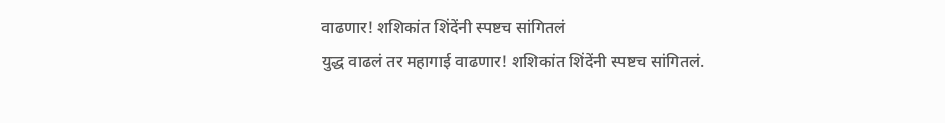वाढणार! शशिकांत शिंदेंनी स्पष्टच सांगितलं
युद्ध वाढलं तर महागाई वाढणार! शशिकांत शिंदेंनी स्पष्टच सांगितलं.